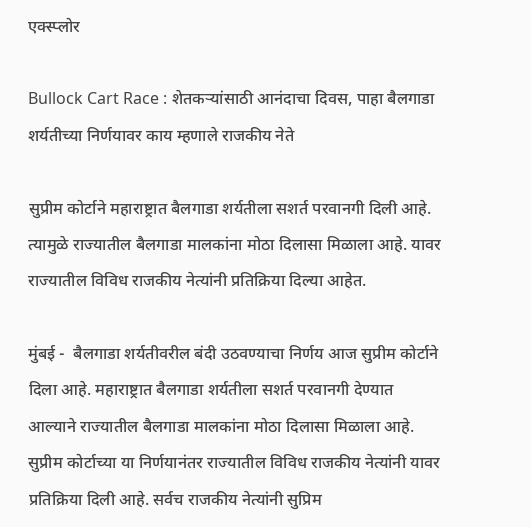एक्स्प्लोर

Bullock Cart Race : शेतकऱ्यांसाठी आनंदाचा दिवस, पाहा बैलगाडा शर्यतीच्या निर्णयावर काय म्हणाले राजकीय नेते

सुप्रीम कोर्टाने महाराष्ट्रात बैलगाडा शर्यतीला सशर्त परवानगी दिली आहे. त्यामुळे राज्यातील बैलगाडा मालकांना मोठा दिलासा मिळाला आहे. यावर राज्यातील विविध राजकीय नेत्यांनी प्रतिक्रिया दिल्या आहेत.

मुंबई -  बैलगाडा शर्यतीवरील बंदी उठवण्याचा निर्णय आज सुप्रीम कोर्टाने दिला आहे. महाराष्ट्रात बैलगाडा शर्यतीला सशर्त परवानगी देण्यात आल्याने राज्यातील बैलगाडा मालकांना मोठा दिलासा मिळाला आहे. सुप्रीम कोर्टाच्या या निर्णयानंतर राज्यातील विविध राजकीय नेत्यांनी यावर प्रतिक्रिया दिली आहे. सर्वच राजकीय नेत्यांनी सुप्रिम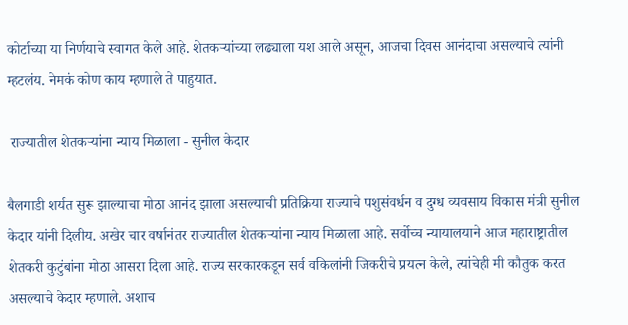कोर्टाच्या या निर्णयाचे स्वागत केले आहे. शेतकऱ्यांच्या लढ्याला यश आले असून, आजचा दिवस आनंदाचा असल्याचे त्यांनी म्हटलंय. नेमकं कोण काय म्हणाले ते पाहुयात.

 राज्यातील शेतकऱ्यांना न्याय मिळाला - सुनील केदार

बैलगाडी शर्यत सुरू झाल्याचा मोठा आनंद झाला असल्याची प्रतिक्रिया राज्याचे पशुसंवर्धन व दुग्ध व्यवसाय विकास मंत्री सुनील केदार यांनी दिलीय. अखेर चार वर्षानंतर राज्यातील शेतकऱ्यांना न्याय मिळाला आहे. सर्वोच्च न्यायालयाने आज महाराष्ट्रातील शेतकरी कुटुंबांना मोठा आसरा दिला आहे. राज्य सरकारकडून सर्व वकिलांनी जिकरीचे प्रयत्न केले, त्यांचेही मी कौतुक करत असल्याचे केदार म्हणाले. अशाच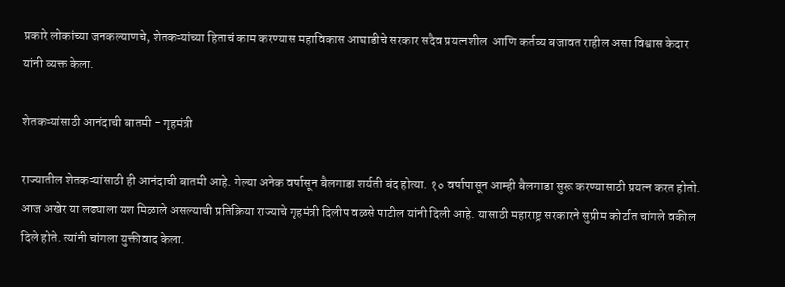प्रकारे लोकांच्या जनकल्याणचे, शेतकऱ्यांच्या हिताचं काम करण्यास महाविकास आघाडीचे सरकार सदैव प्रयत्नशील  आणि कर्तव्य बजावत राहील असा विश्वास केदार यांनी व्यक्त केला.

शेतकऱ्यांसाठी आनंदाची बातमी - गृहमंत्री

राज्यातील शेतकऱ्यांसाठी ही आनंदाची बातमी आहे. गेल्या अनेक वर्षासून बैलगाडा शर्यती बंद होत्या. १० वर्षापासून आम्ही बैलगाडा सुरू करण्यासाठी प्रयत्न करत होतो. आज अखेर या लढ्याला यश मिळाले असल्याची प्रतिक्रिया राज्याचे गृहमंत्री दिलीप वळसे पाटील यांनी दिली आहे. यासाठी महाराष्ट्र सरकारने सुप्रीम कोर्टात चांगले वकील दिले होते. त्यांनी चांगला युक्तीवाद केला.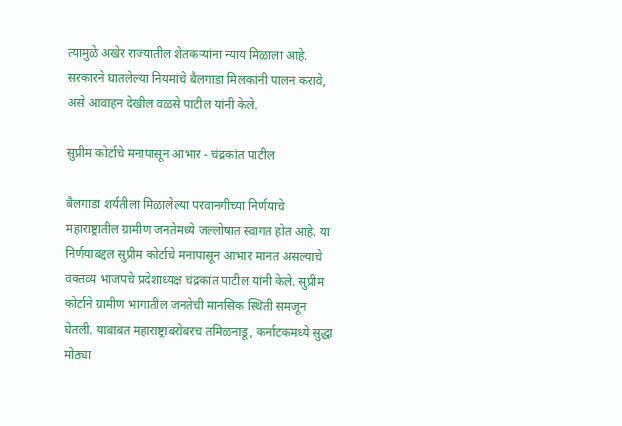त्यामुळे अखेर राज्यातील शेतकऱ्यांना न्याय मिळाला आहे. सरकारने घातलेल्या नियमांचे बैलगाडा मिलकांनी पालन करावे, असे आवाहन देखील वळसे पाटील यांनी केले.

सुप्रीम कोर्टाचे मनापासून आभार - चंद्रकांत पाटील

बैलगाडा शर्यतीला मिळालेल्या परवानगीच्या निर्णयाचे महाराष्ट्रातील ग्रामीण जनतेमध्ये जल्लोषात स्वागत होत आहे. या निर्णयाबद्दल सुप्रीम कोर्टाचे मनापासून आभार मानत असल्याचे वक्तव्य भाजपचे प्रदेशाध्यक्ष चंद्रकांत पाटील यांनी केले. सुप्रीम कोर्टाने ग्रामीण भागातील जनतेची मानसिक स्थिती समजून घेतली. याबाबत महाराष्ट्राबरोबरच तमिळनाडू, कर्नाटकमध्ये सुद्धा मोठ्या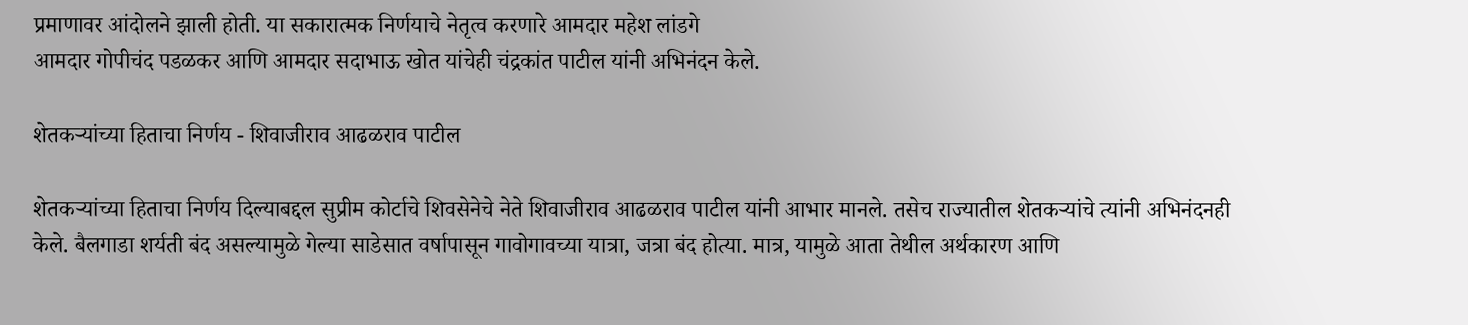प्रमाणावर आंदोलने झाली होती. या सकारात्मक निर्णयाचे नेतृत्व करणारे आमदार महेश लांडगे
आमदार गोपीचंद पडळकर आणि आमदार सदाभाऊ खोत यांचेही चंद्रकांत पाटील यांनी अभिनंदन केले.

शेतकऱ्यांच्या हिताचा निर्णय - शिवाजीराव आढळराव पाटील

शेतकऱ्यांच्या हिताचा निर्णय दिल्याबद्दल सुप्रीम कोर्टाचे शिवसेनेचे नेते शिवाजीराव आढळराव पाटील यांनी आभार मानले. तसेच राज्यातील शेतकऱ्यांचे त्यांनी अभिनंदनही केले. बैलगाडा शर्यती बंद असल्यामुळे गेल्या साडेसात वर्षापासून गावोगावच्या यात्रा, जत्रा बंद होत्या. मात्र, यामुळे आता तेथील अर्थकारण आणि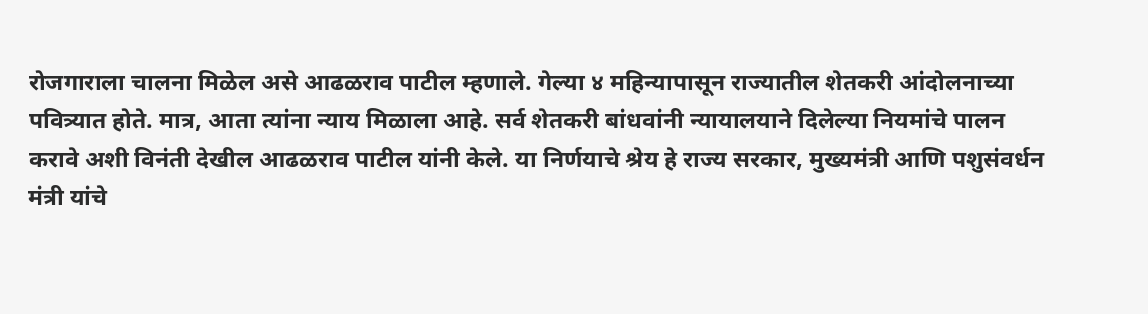रोजगाराला चालना मिळेल असे आढळराव पाटील म्हणाले. गेल्या ४ महिन्यापासून राज्यातील शेतकरी आंदोलनाच्या पवित्र्यात होते. मात्र, आता त्यांना न्याय मिळाला आहे. सर्व शेतकरी बांधवांनी न्यायालयाने दिलेल्या नियमांचे पालन करावे अशी विनंती देखील आढळराव पाटील यांनी केले. या निर्णयाचे श्रेय हे राज्य सरकार, मुख्यमंत्री आणि पशुसंवर्धन मंत्री यांचे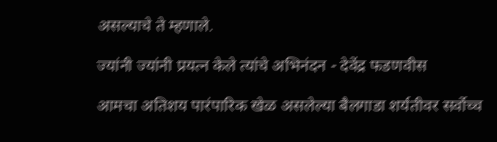असल्याचे ते म्हणाले.

ज्यांनी ज्यांनी प्रयत्न केले त्यांचे अभिनंदन - देवेंद्र फडणवीस

आमचा अतिशय पारंपारिक खेळ असलेल्या बैलगाडा शर्यतीवर सर्वोच्च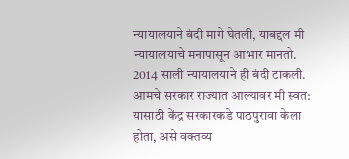न्यायालयाने बंदी मागे घेतली, याबद्दल मी न्यायालयाचे मनापासून आभार मानतो. 2014 साली न्यायालयाने ही बंदी टाकली. आमचे सरकार राज्यात आल्यावर मी स्वत: यासाठी केंद्र सरकारकडे पाठपुरावा केला होता, असे वक्तव्य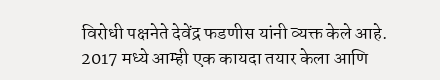विरोधी पक्षनेते देवेंद्र फडणीस यांनी व्यक्त केले आहे.  2017 मध्ये आम्ही एक कायदा तयार केला आणि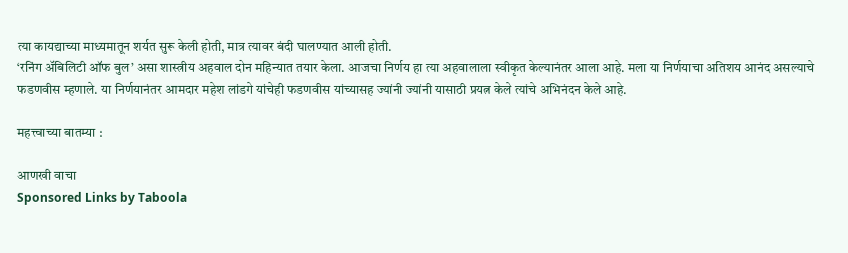त्या कायद्याच्या माध्यमातून शर्यत सुरू केली होती, मात्र त्यावर बंदी घालण्यात आली होती.
‘रनिंग अ‍ॅबिलिटी ऑफ बुल’ असा शास्त्रीय अहवाल दोन महिन्यात तयार केला. आजचा निर्णय हा त्या अहवालाला स्वीकृत केल्यानंतर आला आहे. मला या निर्णयाचा अतिशय आनंद असल्याचे फडणवीस म्हणाले. या निर्णयानंतर आमदार महेश लांडगे यांचेही फडणवीस यांच्यासह ज्यांनी ज्यांनी यासाठी प्रयत्न केले त्यांचे अभिनंदन केले आहे.

महत्त्वाच्या बातम्या :

आणखी वाचा
Sponsored Links by Taboola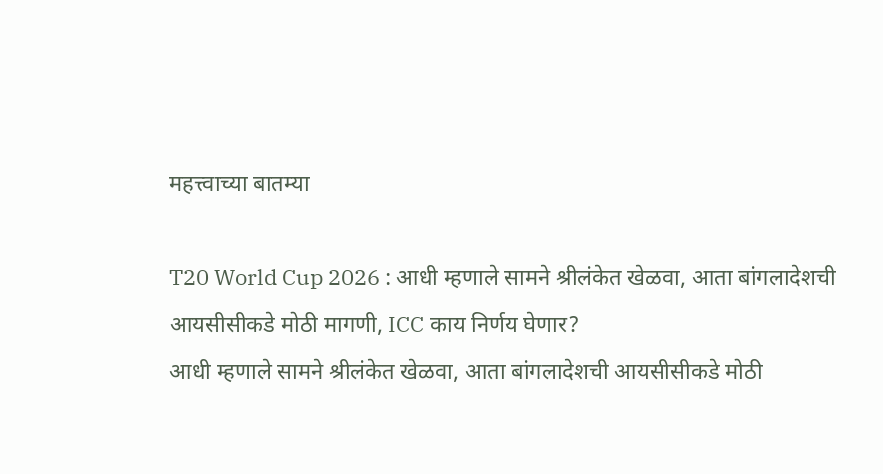महत्त्वाच्या बातम्या

T20 World Cup 2026 : आधी म्हणाले सामने श्रीलंकेत खेळवा, आता बांगलादेशची आयसीसीकडे मोठी मागणी, ICC काय निर्णय घेणार?
आधी म्हणाले सामने श्रीलंकेत खेळवा, आता बांगलादेशची आयसीसीकडे मोठी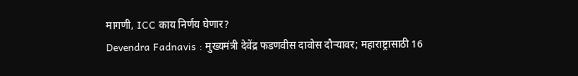मागणी, ICC काय निर्णय घेणार?
Devendra Fadnavis : मुख्यमंत्री देवेंद्र फडणवीस दावोस दौऱ्यावर; महाराष्ट्रासाठी 16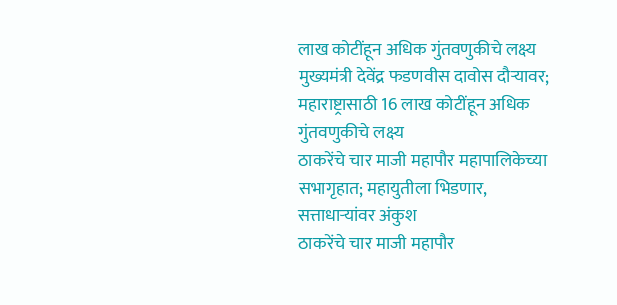लाख कोटींहून अधिक गुंतवणुकीचे लक्ष्य
मुख्यमंत्री देवेंद्र फडणवीस दावोस दौऱ्यावर; महाराष्ट्रासाठी 16 लाख कोटींहून अधिक गुंतवणुकीचे लक्ष्य
ठाकरेंचे चार माजी महापौर महापालिकेच्या सभागृहात; महायुतीला भिडणार, सत्ताधाऱ्यांवर अंकुश
ठाकरेंचे चार माजी महापौर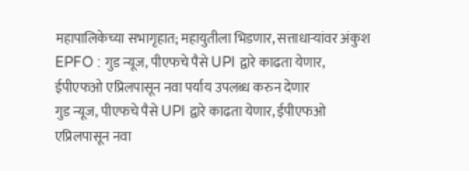महापालिकेच्या सभागृहात; महायुतीला भिडणार, सत्ताधाऱ्यांवर अंकुश
EPFO : गुड न्यूज, पीएफचे पैसे UPI द्वारे काढता येणार, ईपीएफओ एप्रिलपासून नवा पर्याय उपलब्ध करुन देणार
गुड न्यूज, पीएफचे पैसे UPI द्वारे काढता येणार, ईपीएफओ एप्रिलपासून नवा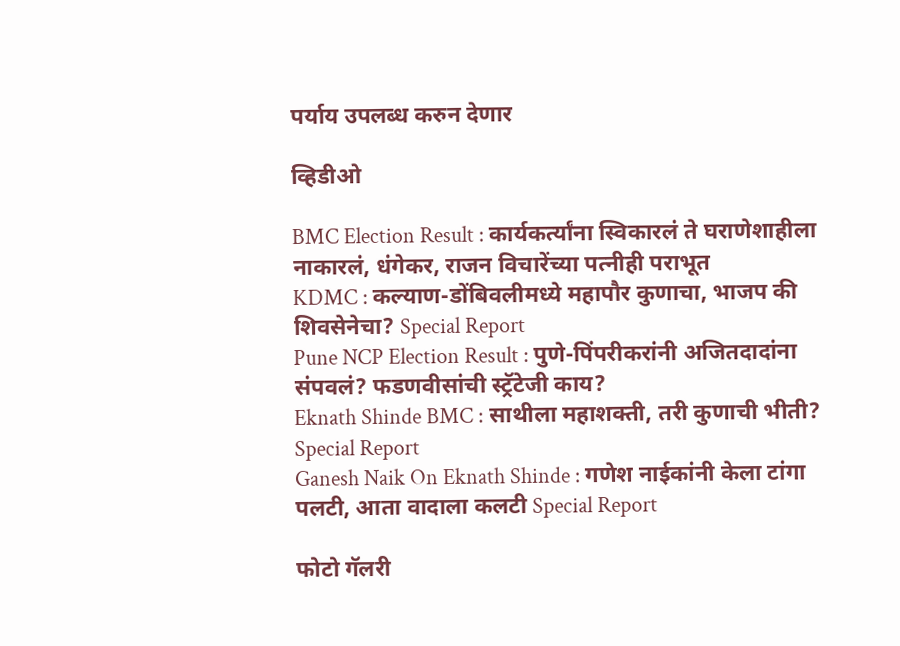पर्याय उपलब्ध करुन देणार

व्हिडीओ

BMC Election Result : कार्यकर्त्यांना स्विकारलं ते घराणेशाहीला नाकारलं, धंगेकर, राजन विचारेंच्या पत्नीही पराभूत
KDMC : कल्याण-डोंबिवलीमध्ये महापौर कुणाचा, भाजप की शिवसेनेचा? Special Report
Pune NCP Election Result : पुणे-पिंपरीकरांनी अजितदादांना संपवलं? फडणवीसांची स्ट्रॅटेजी काय?
Eknath Shinde BMC : साथीला महाशक्ती, तरी कुणाची भीती? Special Report
Ganesh Naik On Eknath Shinde : गणेश नाईकांनी केला टांगा पलटी, आता वादाला कलटी Special Report

फोटो गॅलरी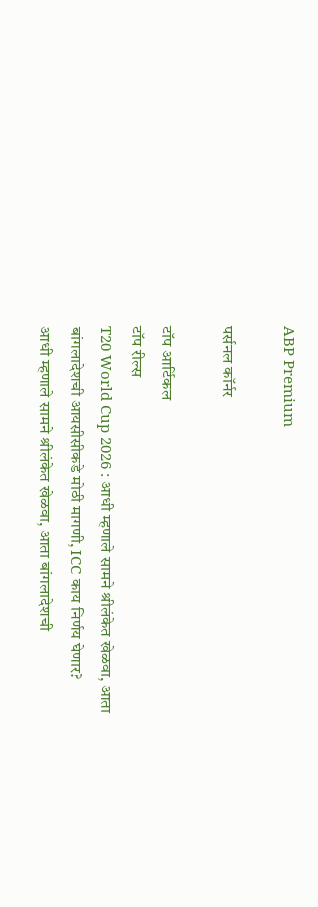ABP Premium

पर्सनल कॉर्नर

टॉप आर्टिकल
टॉप रील्स
T20 World Cup 2026 : आधी म्हणाले सामने श्रीलंकेत खेळवा, आता बांगलादेशची आयसीसीकडे मोठी मागणी, ICC काय निर्णय घेणार?
आधी म्हणाले सामने श्रीलंकेत खेळवा, आता बांगलादेशची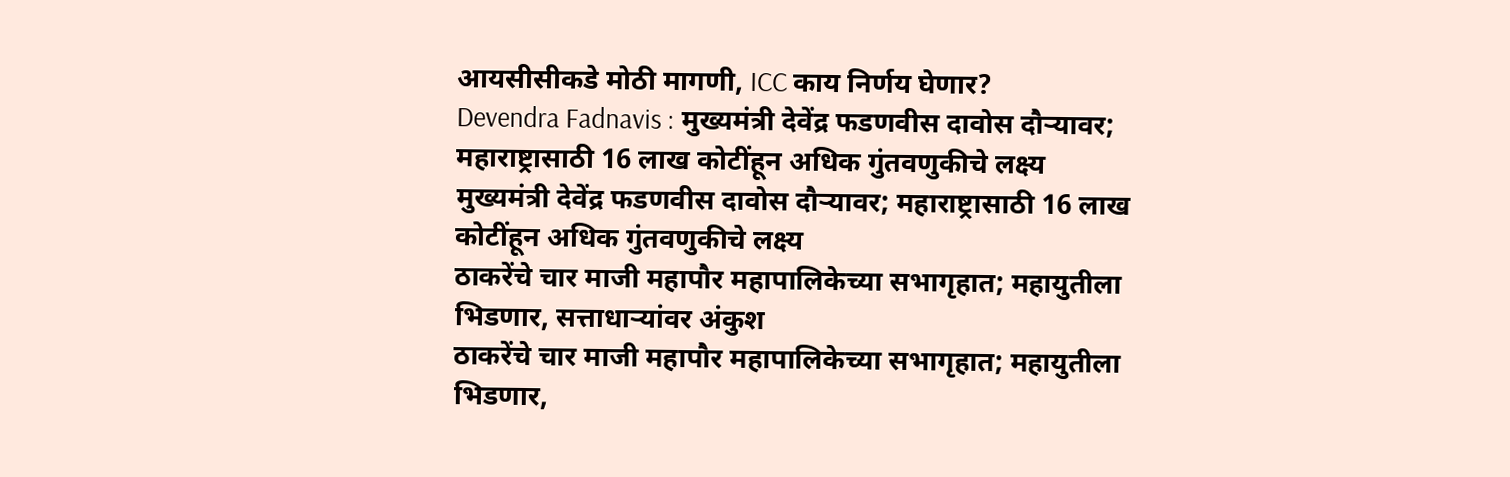आयसीसीकडे मोठी मागणी, ICC काय निर्णय घेणार?
Devendra Fadnavis : मुख्यमंत्री देवेंद्र फडणवीस दावोस दौऱ्यावर; महाराष्ट्रासाठी 16 लाख कोटींहून अधिक गुंतवणुकीचे लक्ष्य
मुख्यमंत्री देवेंद्र फडणवीस दावोस दौऱ्यावर; महाराष्ट्रासाठी 16 लाख कोटींहून अधिक गुंतवणुकीचे लक्ष्य
ठाकरेंचे चार माजी महापौर महापालिकेच्या सभागृहात; महायुतीला भिडणार, सत्ताधाऱ्यांवर अंकुश
ठाकरेंचे चार माजी महापौर महापालिकेच्या सभागृहात; महायुतीला भिडणार,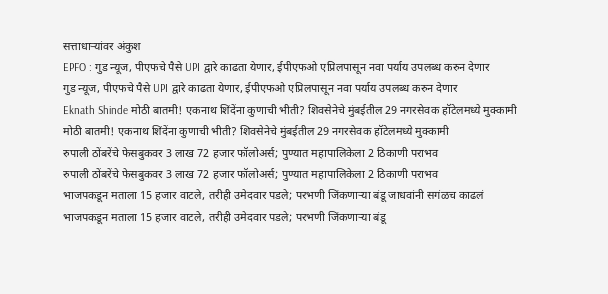सत्ताधाऱ्यांवर अंकुश
EPFO : गुड न्यूज, पीएफचे पैसे UPI द्वारे काढता येणार, ईपीएफओ एप्रिलपासून नवा पर्याय उपलब्ध करुन देणार
गुड न्यूज, पीएफचे पैसे UPI द्वारे काढता येणार, ईपीएफओ एप्रिलपासून नवा पर्याय उपलब्ध करुन देणार
Eknath Shinde मोठी बातमी! एकनाथ शिंदेंना कुणाची भीती? शिवसेनेचे मुंबईतील 29 नगरसेवक हॉटेलमध्ये मुक्कामी
मोठी बातमी! एकनाथ शिंदेंना कुणाची भीती? शिवसेनेचे मुंबईतील 29 नगरसेवक हॉटेलमध्ये मुक्कामी
रुपाली ठोंबरेंचे फेसबुकवर 3 लाख 72 हजार फॉलोअर्स; पुण्यात महापालिकेला 2 ठिकाणी पराभव
रुपाली ठोंबरेंचे फेसबुकवर 3 लाख 72 हजार फॉलोअर्स; पुण्यात महापालिकेला 2 ठिकाणी पराभव
भाजपकडून मताला 15 हजार वाटले, तरीही उमेदवार पडले; परभणी जिंकणाऱ्या बंडू जाधवांनी सगंळच काढलं
भाजपकडून मताला 15 हजार वाटले, तरीही उमेदवार पडले; परभणी जिंकणाऱ्या बंडू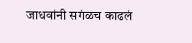जाधवांनी सगंळच काढलं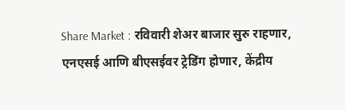Share Market : रविवारी शेअर बाजार सुरु राहणार, एनएसई आणि बीएसईवर ट्रेडिंग होणार, केंद्रीय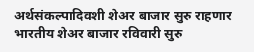अर्थसंकल्पादिवशी शेअर बाजार सुरु राहणार
भारतीय शेअर बाजार रविवारी सुरु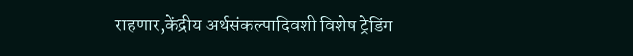राहणार,केंद्रीय अर्थसंकल्पादिवशी विशेष ट्रेडिंग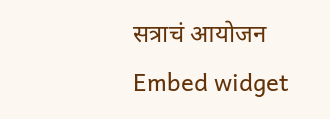सत्राचं आयोजन
Embed widget